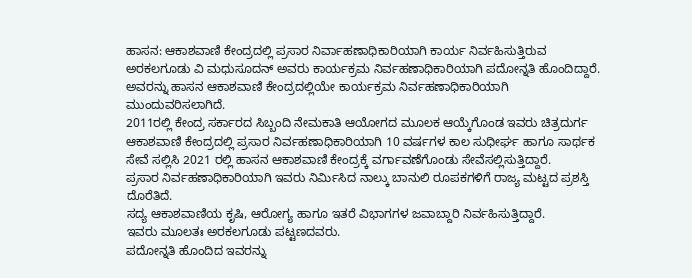ಹಾಸನ: ಆಕಾಶವಾಣಿ ಕೇಂದ್ರದಲ್ಲಿ ಪ್ರಸಾರ ನಿರ್ವಾಹಣಾಧಿಕಾರಿಯಾಗಿ ಕಾರ್ಯ ನಿರ್ವಹಿಸುತ್ತಿರುವ ಅರಕಲಗೂಡು ವಿ ಮಧುಸೂದನ್ ಅವರು ಕಾರ್ಯಕ್ರಮ ನಿರ್ವಹಣಾಧಿಕಾರಿಯಾಗಿ ಪದೋನ್ನತಿ ಹೊಂದಿದ್ದಾರೆ.
ಅವರನ್ನು ಹಾಸನ ಆಕಾಶವಾಣಿ ಕೇಂದ್ರದಲ್ಲಿಯೇ ಕಾರ್ಯಕ್ರಮ ನಿರ್ವಹಣಾಧಿಕಾರಿಯಾಗಿ ಮುಂದುವರಿಸಲಾಗಿದೆ.
2011ರಲ್ಲಿ ಕೇಂದ್ರ ಸರ್ಕಾರದ ಸಿಬ್ಬಂದಿ ನೇಮಕಾತಿ ಆಯೋಗದ ಮೂಲಕ ಆಯ್ಕೆಗೊಂಡ ಇವರು ಚಿತ್ರದುರ್ಗ ಆಕಾಶವಾಣಿ ಕೇಂದ್ರದಲ್ಲಿ ಪ್ರಸಾರ ನಿರ್ವಹಣಾಧಿಕಾರಿಯಾಗಿ 10 ವರ್ಷಗಳ ಕಾಲ ಸುಧೀರ್ಘ ಹಾಗೂ ಸಾರ್ಥಕ ಸೇವೆ ಸಲ್ಲಿಸಿ 2021 ರಲ್ಲಿ ಹಾಸನ ಆಕಾಶವಾಣಿ ಕೇಂದ್ರಕ್ಕೆ ವರ್ಗಾವಣೆಗೊಂಡು ಸೇವೆಸಲ್ಲಿಸುತ್ತಿದ್ದಾರೆ.
ಪ್ರಸಾರ ನಿರ್ವಹಣಾಧಿಕಾರಿಯಾಗಿ ಇವರು ನಿರ್ಮಿಸಿದ ನಾಲ್ಕು ಬಾನುಲಿ ರೂಪಕಗಳಿಗೆ ರಾಜ್ಯ ಮಟ್ಟದ ಪ್ರಶಸ್ತಿ ದೊರೆತಿದೆ.
ಸದ್ಯ ಆಕಾಶವಾಣಿಯ ಕೃಷಿ, ಆರೋಗ್ಯ ಹಾಗೂ ಇತರೆ ವಿಭಾಗಗಳ ಜವಾಬ್ದಾರಿ ನಿರ್ವಹಿಸುತ್ತಿದ್ದಾರೆ.
ಇವರು ಮೂಲತಃ ಅರಕಲಗೂಡು ಪಟ್ಟಣದವರು.
ಪದೋನ್ನತಿ ಹೊಂದಿದ ಇವರನ್ನು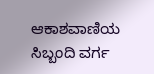ಆಕಾಶವಾಣಿಯ ಸಿಬ್ಬಂದಿ ವರ್ಗ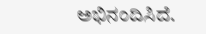ಅಭಿನಂದಿಸಿದೆ.